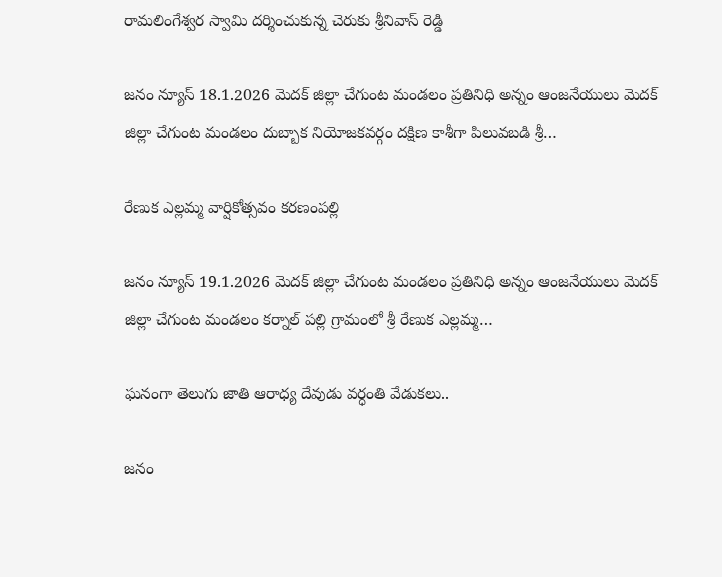రామలింగేశ్వర స్వామి దర్శించుకున్న చెరుకు శ్రీనివాస్ రెడ్డి

జనం న్యూస్ 18.1.2026 మెదక్ జిల్లా చేగుంట మండలం ప్రతినిధి అన్నం ఆంజనేయులు మెదక్ జిల్లా చేగుంట మండలం దుబ్బాక నియోజకవర్గం దక్షిణ కాశీగా పిలువబడి శ్రీ…

రేణుక ఎల్లమ్మ వార్షికోత్సవం కరణంపల్లి

జనం న్యూస్ 19.1.2026 మెదక్ జిల్లా చేగుంట మండలం ప్రతినిధి అన్నం ఆంజనేయులు మెదక్ జిల్లా చేగుంట మండలం కర్నాల్ పల్లి గ్రామంలో శ్రీ రేణుక ఎల్లమ్మ…

ఘనంగా తెలుగు జాతి ఆరాధ్య దేవుడు వర్ధంతి వేడుకలు..

జనం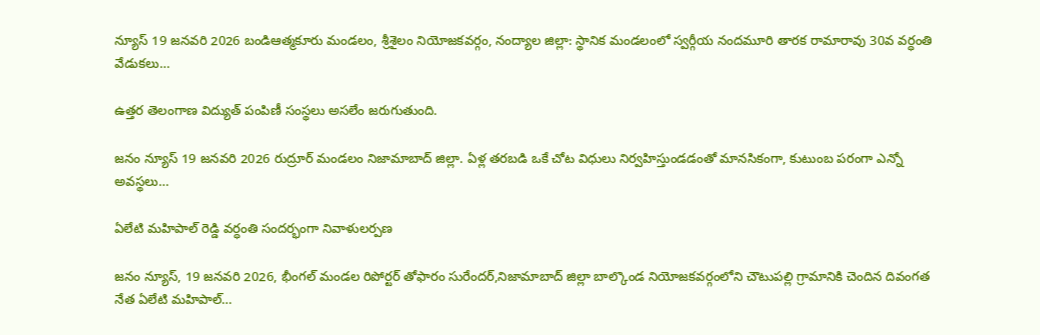న్యూస్ 19 జనవరి 2026 బండిఆత్మకూరు మండలం, శ్రీశైలం నియోజకవర్గం, నంద్యాల జిల్లా: స్థానిక మండలంలో స్వర్గీయ నందమూరి తారక రామారావు 30వ వర్ధంతి వేడుకలు…

ఉత్తర తెలంగాణ విద్యుత్ పంపిణీ సంస్థలు అసలేం జరుగుతుంది.

జనం న్యూస్ 19 జనవరి 2026 రుద్రూర్ మండలం నిజామాబాద్ జిల్లా. ఏళ్ల తరబడి ఒకే చోట విధులు నిర్వహిస్తుండడంతో మానసికంగా, కుటుంబ పరంగా ఎన్నో అవస్థలు…

ఏలేటి మహిపాల్ రెడ్డి వర్ధంతి సందర్భంగా నివాళులర్పణ

జనం న్యూస్, 19 జనవరి 2026, భీంగల్ మండల రిపోర్టర్ తోఫారం సురేందర్,నిజామాబాద్ జిల్లా బాల్కొండ నియోజకవర్గంలోని చౌటుపల్లి గ్రామానికి చెందిన దివంగత నేత ఏలేటి మహిపాల్…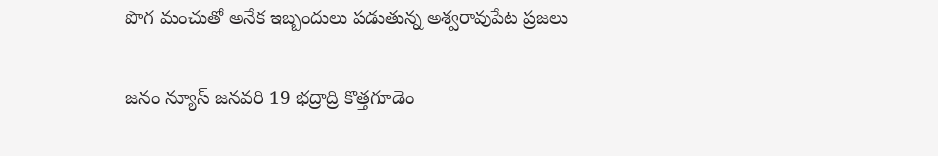పొగ మంచుతో అనేక ఇబ్బందులు పడుతున్న అశ్వరావుపేట ప్రజలు

జనం న్యూస్ జనవరి 19 భద్రాద్రి కొత్తగూడెం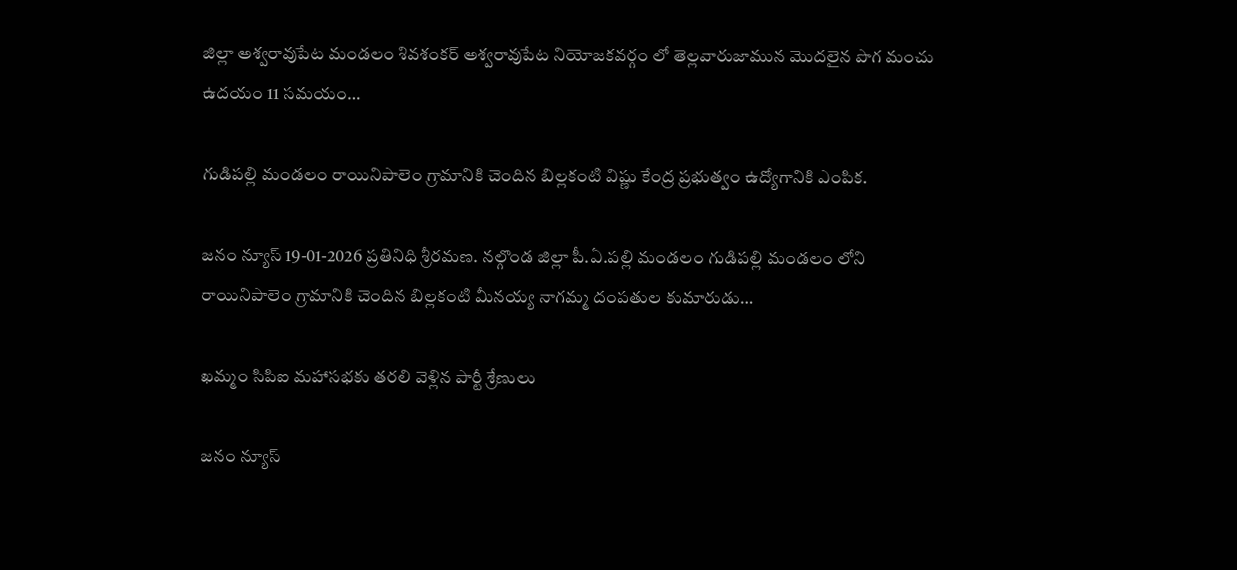జిల్లా అశ్వరావుపేట మండలం శివశంకర్ అశ్వరావుపేట నియోజకవర్గం లో తెల్లవారుజామున మొదలైన పొగ మంచు ఉదయం 11 సమయం…

గుడిపల్లి మండలం రాయినిపాలెం గ్రామానికి చెందిన బిల్లకంటి విష్ణు కేంద్ర ప్రభుత్వం ఉద్యోగానికి ఎంపిక.

జనం న్యూస్ 19-01-2026 ప్రతినిధి శ్రీరమణ. నల్గొండ జిల్లా పీ.ఏ.పల్లి మండలం గుడిపల్లి మండలం లోని రాయినిపాలెం గ్రామానికి చెందిన బిల్లకంటి మీనయ్య నాగమ్మ దంపతుల కుమారుడు…

ఖమ్మం సిపిఐ మహాసభకు తరలి వెళ్లిన పార్టీ శ్రేణులు

జనం న్యూస్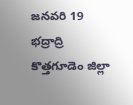జనవరి 19 భద్రాద్రి కొత్తగూడెం జిల్లా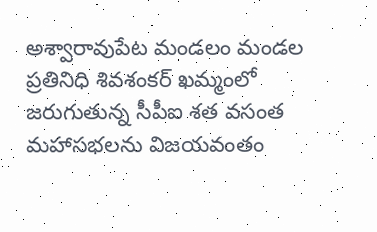అశ్వారావుపేట మండలం మండల ప్రతినిధి శివశంకర్ ఖమ్మంలో జరుగుతున్న సీపీఐ శత వసంత మహాసభలను విజయవంతం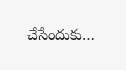చేసేందుకు…